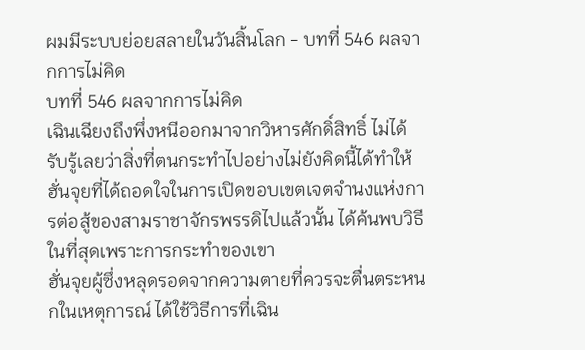ผมมีระบบย่อยสลายในวันสิ้นโลก - บทที่ 546 ผลจากการไม่คิด
บทที่ 546 ผลจากการไม่คิด
เฉินเฉียงถึงพึ่งหนีออกมาจากวิหารศักดิ์สิทธิ์ ไม่ได้รับรู้เลยว่าสิ่งที่ตนกระทำไปอย่างไม่ยังคิดนี้ได้ทำให้ฮั่นจุยที่ได้ถอดใจในการเปิดขอบเขตเจตจำนงแห่งการต่อสู้ของสามราชาจักรพรรดิไปแล้วนั้น ได้ค้นพบวิธีในที่สุดเพราะการกระทำของเขา
ฮั่นจุยผู้ซึ่งหลุดรอดจากความตายที่ควรจะตื่นตระหนกในเหตุการณ์ ได้ใช้วิธีการที่เฉิน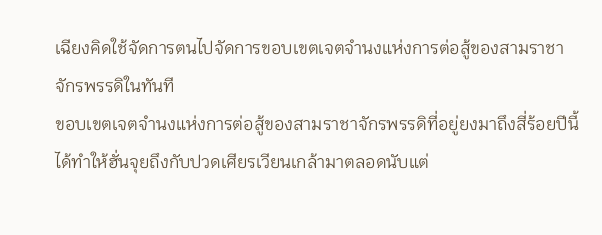เฉียงคิดใช้จัดการตนไปจัดการขอบเขตเจตจำนงแห่งการต่อสู้ของสามราชาจักรพรรดิในทันที
ขอบเขตเจตจำนงแห่งการต่อสู้ของสามราชาจักรพรรดิที่อยู่ยงมาถึงสี่ร้อยปีนี้ได้ทำให้ฮั่นจุยถึงกับปวดเศียรเวียนเกล้ามาตลอดนับแต่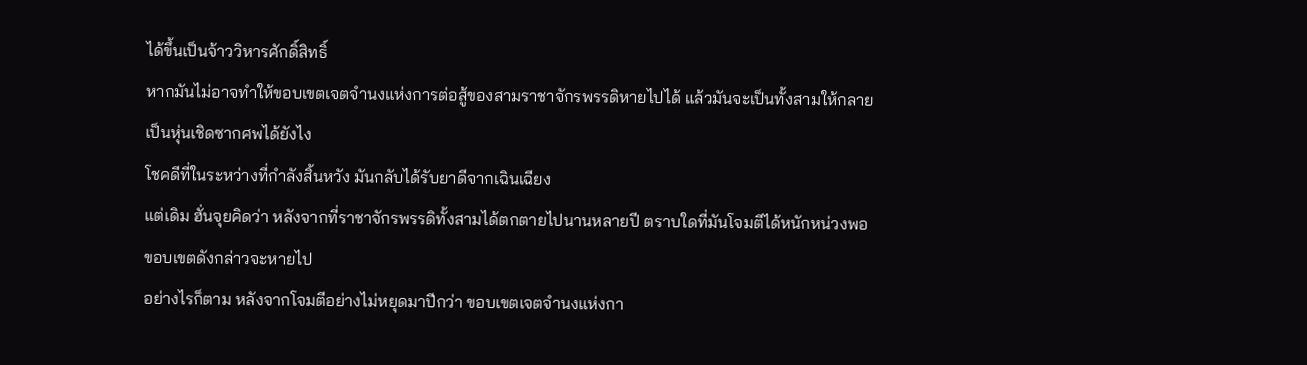ได้ขึ้นเป็นจ้าววิหารศักดิ์สิทธิ์
หากมันไม่อาจทำให้ขอบเขตเจตจำนงแห่งการต่อสู้ของสามราชาจักรพรรดิหายไปได้ แล้วมันจะเป็นทั้งสามให้กลายเป็นหุ่นเชิดซากศพได้ยังไง
โชคดีที่ในระหว่างที่กำลังสิ้นหวัง มันกลับได้รับยาดีจากเฉินเฉียง
แต่เดิม ฮั่นจุยคิดว่า หลังจากที่ราชาจักรพรรดิทั้งสามได้ตกตายไปนานหลายปี ตราบใดที่มันโจมตีได้หนักหน่วงพอ ขอบเขตดังกล่าวจะหายไป
อย่างไรก็ตาม หลังจากโจมตีอย่างไม่หยุดมาปีกว่า ขอบเขตเจตจำนงแห่งกา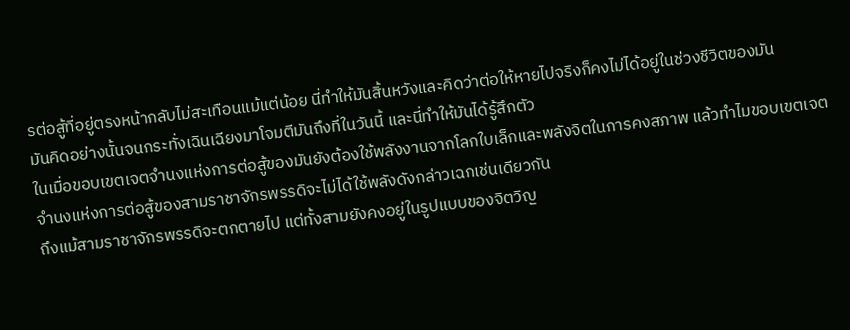รต่อสู้ที่อยู่ตรงหน้ากลับไม่สะเทือนแม้แต่น้อย นี่ทำให้มันสิ้นหวังและคิดว่าต่อให้หายไปจริงก็คงไม่ได้อยู่ในช่วงชีวิตของมัน
มันคิดอย่างนั้นจนกระทั่งเฉินเฉียงมาโจมตีมันถึงที่ในวันนี้ และนี่ทำให้มันได้รู้สึกตัว
ในเมื่อขอบเขตเจตจำนงแห่งการต่อสู้ของมันยังต้องใช้พลังงานจากโลกใบเล็กและพลังจิตในการคงสภาพ แล้วทำไมขอบเขตเจตจำนงแห่งการต่อสู้ของสามราชาจักรพรรดิจะไม่ได้ใช้พลังดังกล่าวเฉกเช่นเดียวกัน
ถึงแม้สามราชาจักรพรรดิจะตกตายไป แต่ทั้งสามยังคงอยู่ในรูปแบบของจิตวิญ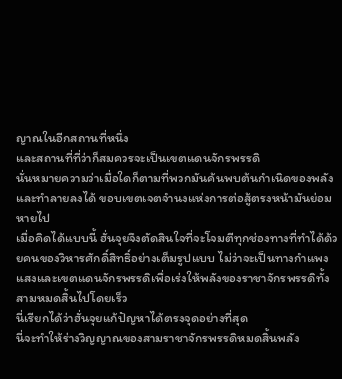ญาณในอีกสถานที่หนึ่ง
และสถานที่ที่ว่าก็สมควรจะเป็นเขตแดนจักรพรรดิ
นั่นหมายความว่าเมื่อใดก็ตามที่พวกมันค้นพบต้นกำเนิดของพลังและทำลายลงได้ ขอบเขตเจตจำนงแห่งการต่อสู้ตรงหน้ามันย่อมหายไป
เมื่อคิดได้แบบนี้ ฮั่นจุยจึงตัดสินใจที่จะโจมตีทุกช่องทางที่ทำได้ด้วยคนของวิหารศักดิ์สิทธิ์อย่างเต็มรูปแบบ ไม่ว่าจะเป็นทางกำแพงแสงและเขตแดนจักรพรรดิเพื่อเร่งให้พลังของราชาจักรพรรดิทั้งสามหมดสิ้นไปโดยเร็ว
นี่เรียกได้ว่าฮั่นจุยแก้ปัญหาได้ตรงจุดอย่างที่สุด
นี่จะทำให้ร่างวิญญาณของสามราชาจักรพรรดิหมดสิ้นพลัง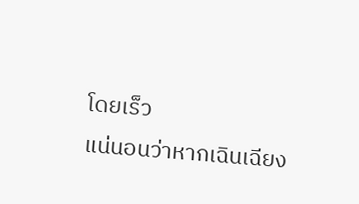โดยเร็ว
แน่นอนว่าหากเฉินเฉียง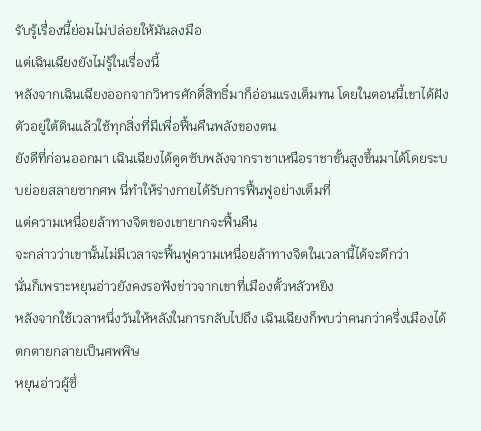รับรู้เรื่องนี้ย่อมไม่ปล่อยให้มันลงมือ
แต่เฉินเฉียงยังไม่รู้ในเรื่องนี้
หลังจากเฉินเฉียงออกจากวิหารศักดิ์สิทธิ์มาก็อ่อนแรงเต็มทน โดยในตอนนี้เขาได้ฝังตัวอยู่ใต้ดินแล้วใช้ทุกสิ่งที่มีเพื่อฟื้นคืนพลังของตน
ยังดีที่ก่อนออกมา เฉินเฉียงได้ดูดซับพลังจากราชาเหนือราชาขั้นสูงขึ้นมาได้โดยระบบย่อยสลายซากศพ นี่ทำให้ร่างกายได้รับการฟื้นฟูอย่างเต็มที่
แต่ความเหนื่อยล้าทางจิตของเขายากจะฟื้นคืน
จะกล่าวว่าเขานั้นไม่มีเวลาจะฟื้นฟูความเหนื่อยล้าทางจิตในเวลานี้ได้จะดีกว่า
นั่นก็เพราะหยุนอ่าวยังคงรอฟังข่าวจากเขาที่เมืองตั้วหลัวหยิง
หลังจากใช้เวลาหนึ่งวันให้หลังในการกลับไปถึง เฉินเฉียงก็พบว่าคนกว่าครึ่งเมืองได้ตกตายกลายเป็นศพพิษ
หยุนอ่าวผู้ซึ่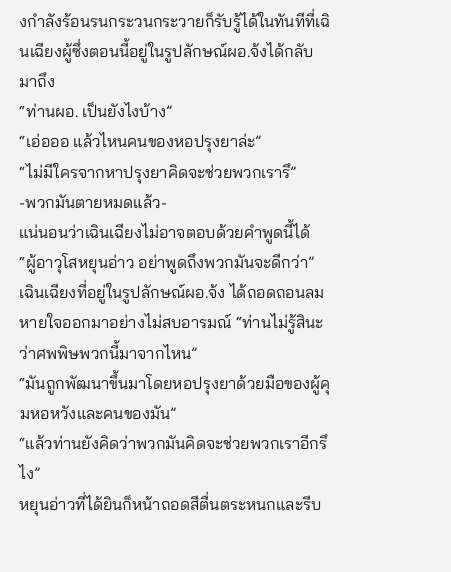งกำลังร้อนรนกระวนกระวายก็รับรู้ได้ในทันทีที่เฉินเฉียงผู้ซึ่งตอนนี้อยู่ในรูปลักษณ์ผอ.จ้งได้กลับมาถึง
“ท่านผอ. เป็นยังไงบ้าง”
“เอ่อออ แล้วไหนคนของหอปรุงยาล่ะ”
“ไม่มีใครจากหาปรุงยาคิดจะช่วยพวกเรารึ”
-พวกมันตายหมดแล้ว-
แน่นอนว่าเฉินเฉียงไม่อาจตอบด้วยคำพูดนี้ได้
“ผู้อาวุโสหยุนอ่าว อย่าพูดถึงพวกมันจะดีกว่า” เฉินเฉียงที่อยู่ในรูปลักษณ์ผอ.จ้ง ได้ถอดถอนลมหายใจออกมาอย่างไม่สบอารมณ์ “ท่านไม่รู้สินะว่าศพพิษพวกนี้มาจากไหน”
“มันถูกพัฒนาขึ้นมาโดยหอปรุงยาด้วยมือของผู้คุมหอหวังและคนของมัน”
“แล้วท่านยังคิดว่าพวกมันคิดจะช่วยพวกเราอีกรึไง”
หยุนอ่าวที่ได้ยินก็หน้าถอดสีตื่นตระหนกและรีบ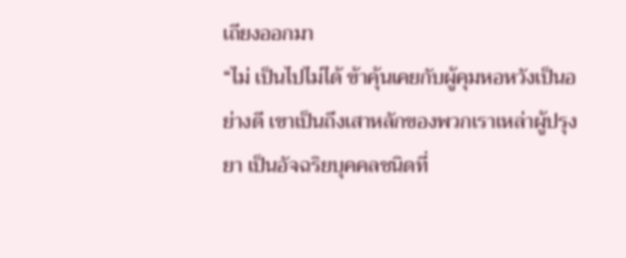เถียงออกมา
“ไม่ เป็นไปไม่ได้ ข้าคุ้นเคยกับผู้คุมหอหวังเป็นอย่างดี เขาเป็นถึงเสาหลักของพวกเราเหล่าผู้ปรุงยา เป็นอัจฉริยบุคคลชนิดที่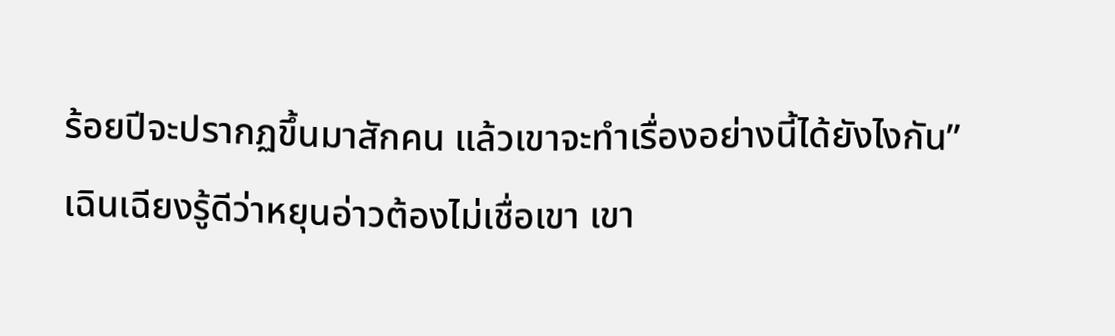ร้อยปีจะปรากฏขึ้นมาสักคน แล้วเขาจะทำเรื่องอย่างนี้ได้ยังไงกัน”
เฉินเฉียงรู้ดีว่าหยุนอ่าวต้องไม่เชื่อเขา เขา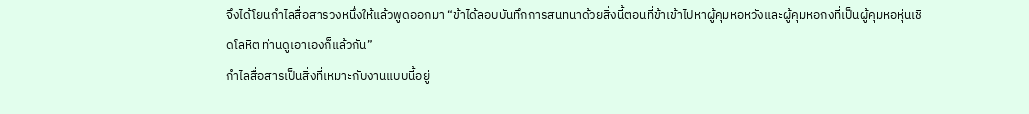จึงได้โยนกำไลสื่อสารวงหนึ่งให้แล้วพูดออกมา “ข้าได้ลอบบันทึกการสนทนาด้วยสิ่งนี้ตอนที่ข้าเข้าไปหาผู้คุมหอหวังและผู้คุมหอกงที่เป็นผู้คุมหอหุ่นเชิดโลหิต ท่านดูเอาเองก็แล้วกัน”
กำไลสื่อสารเป็นสิ่งที่เหมาะกับงานแบบนี้อยู่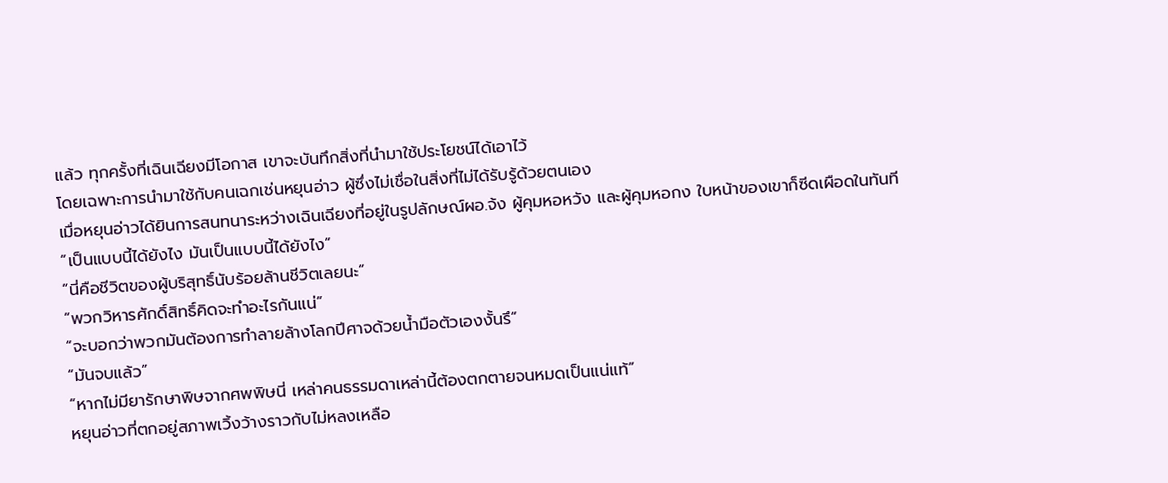แล้ว ทุกครั้งที่เฉินเฉียงมีโอกาส เขาจะบันทึกสิ่งที่นำมาใช้ประโยชน์ได้เอาไว้
โดยเฉพาะการนำมาใช้กับคนเฉกเช่นหยุนอ่าว ผู้ซึ่งไม่เชื่อในสิ่งที่ไม่ได้รับรู้ด้วยตนเอง
เมื่อหยุนอ่าวได้ยินการสนทนาระหว่างเฉินเฉียงที่อยู่ในรูปลักษณ์ผอ.จ้ง ผู้คุมหอหวัง และผู้คุมหอกง ใบหน้าของเขาก็ซีดเผือดในทันที
“เป็นแบบนี้ได้ยังไง มันเป็นแบบนี้ได้ยังไง”
“นี่คือชีวิตของผู้บริสุทธิ์นับร้อยล้านชีวิตเลยนะ”
“พวกวิหารศักดิ์สิทธิ์คิดจะทำอะไรกันแน่”
“จะบอกว่าพวกมันต้องการทำลายล้างโลกปีศาจด้วยน้ำมือตัวเองงั้นรึ”
“มันจบแล้ว”
“หากไม่มียารักษาพิษจากศพพิษนี่ เหล่าคนธรรมดาเหล่านี้ต้องตกตายจนหมดเป็นแน่แท้”
หยุนอ่าวที่ตกอยู่สภาพเวิ้งว้างราวกับไม่หลงเหลือ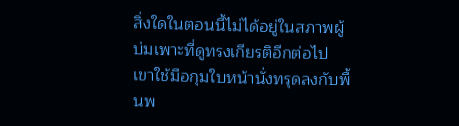สิ่งใดในตอนนี้ไม่ได้อยู่ในสภาพผู้บ่มเพาะที่ดูทรงเกียรติอีกต่อไป เขาใช้มือกุมใบหน้านั่งทรุดลงกับพื้นพ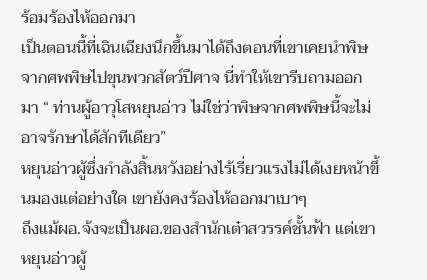ร้อมร้องไห้ออกมา
เป็นตอนนี้ที่เฉินเฉียงนึกขึ้นมาได้ถึงตอนที่เขาเคยนำพิษจากศพพิษไปขุนพวกสัตว์ปีศาจ นี่ทำให้เขารีบถามออกมา “ ท่านผู้อาวุโสหยุนอ่าว ไม่ใช่ว่าพิษจากศพพิษนี้จะไม่อาจรักษาได้สักทีเดียว”
หยุนอ่าวผู้ซึ่งกำลังสิ้นหวังอย่างไร้เรี่ยวแรงไม่ได้เงยหน้าขึ้นมองแต่อย่างใด เขายังคงร้องไห้ออกมาเบาๆ
ถึงแม้ผอ.จ้งจะเป็นผอ.ของสำนักเต๋าสวรรค์ชั้นฟ้า แต่เขา หยุนอ่าวผู้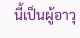นี้เป็นผู้อาวุ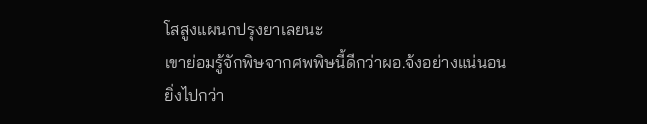โสสูงแผนกปรุงยาเลยนะ
เขาย่อมรู้จักพิษจากศพพิษนี้ดีกว่าผอ.จ้งอย่างแน่นอน
ยิ่งไปกว่า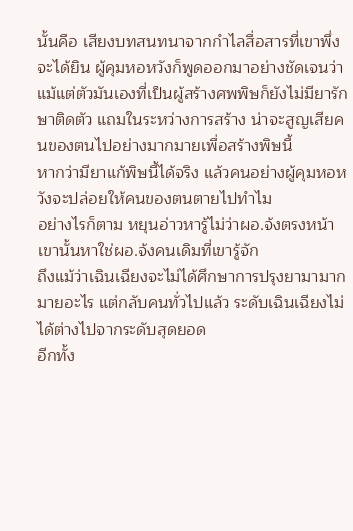นั้นคือ เสียงบทสนทนาจากกำไลสื่อสารที่เขาพึ่งจะได้ยิน ผู้คุมหอหวังก็พูดออกมาอย่างชัดเจนว่าแม้แต่ตัวมันเองที่เป็นผู้สร้างศพพิษก็ยังไม่มียารักษาติดตัว แถมในระหว่างการสร้าง น่าจะสูญเสียคนของตนไปอย่างมากมายเพื่อสร้างพิษนี้
หากว่ามียาแก้พิษนี้ได้จริง แล้วคนอย่างผู้คุมหอหวังจะปล่อยให้คนของตนตายไปทำไม
อย่างไรก็ตาม หยุนอ่าวหารู้ไม่ว่าผอ.จ้งตรงหน้าเขานั้นหาใช่ผอ.จ้งคนเดิมที่เขารู้จัก
ถึงแม้ว่าเฉินเฉียงจะไม่ได้ศึกษาการปรุงยามามากมายอะไร แต่กลับคนทั่วไปแล้ว ระดับเฉินเฉียงไม่ได้ต่างไปจากระดับสุดยอด
อีกทั้ง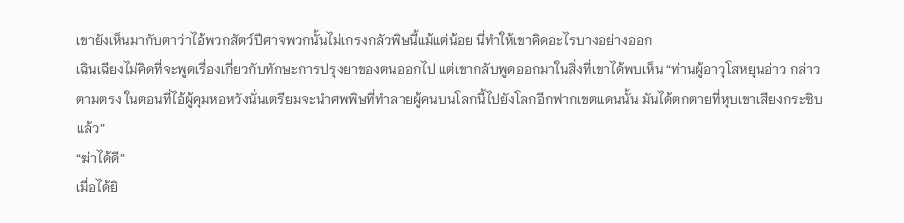เขายังเห็นมากับตาว่าไอ้พวกสัตว์ปีศาจพวกนั้นไม่เกรงกลัวพิษนี้แม้แต่น้อย นี่ทำให้เขาคิดอะไรบางอย่างออก
เฉินเฉียงไม่คิดที่จะพูดเรื่องเกี่ยวกับทักษะการปรุงยาของตนออกไป แต่เขากลับพูดออกมาในสิ่งที่เขาได้พบเห็น “ท่านผู้อาวุโสหยุนอ่าว กล่าวตามตรง ในตอนที่ไอ้ผู้คุมหอหวังนั่นเตรียมจะนำศพพิษที่ทำลายผู้คนบนโลกนี้ไปยังโลกอีกฟากเขตแดนนั้น มันได้ตกตายที่หุบเขาเสียงกระซิบแล้ว”
“ฆ่าได้ดี”
เมื่อได้ยิ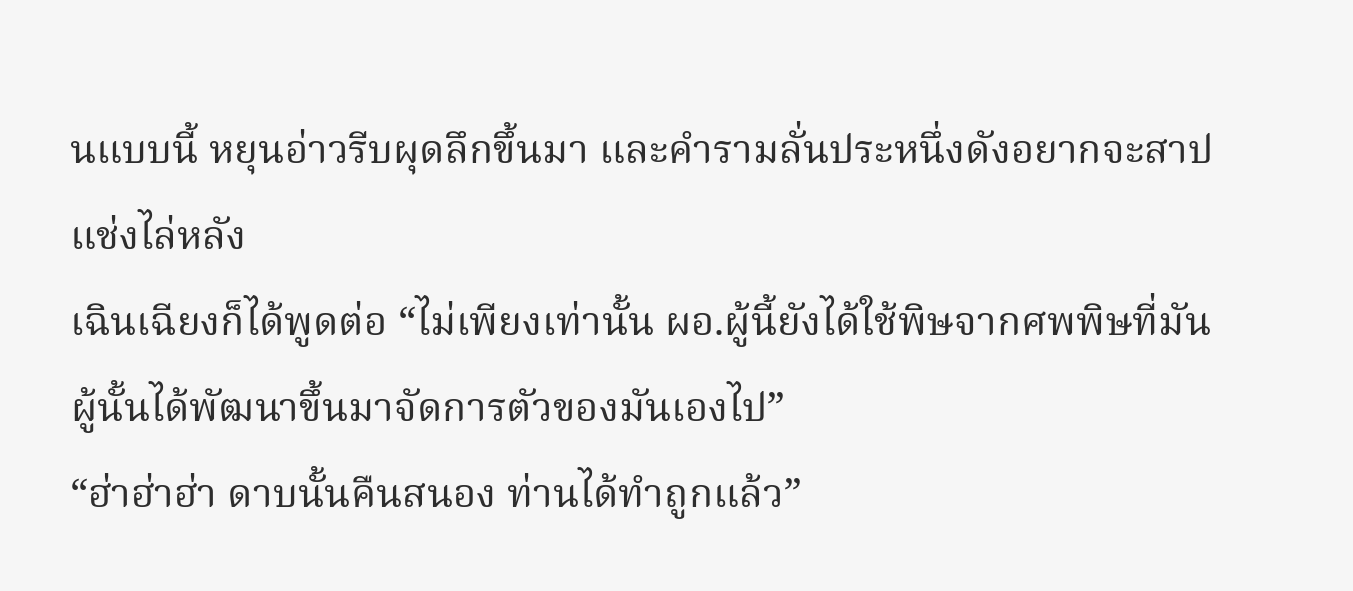นแบบนี้ หยุนอ่าวรีบผุดลึกขึ้นมา และคำรามลั่นประหนึ่งดังอยากจะสาปแช่งไล่หลัง
เฉินเฉียงก็ได้พูดต่อ “ไม่เพียงเท่านั้น ผอ.ผู้นี้ยังได้ใช้พิษจากศพพิษที่มันผู้นั้นได้พัฒนาขึ้นมาจัดการตัวของมันเองไป”
“ฮ่าฮ่าฮ่า ดาบนั้นคืนสนอง ท่านได้ทำถูกแล้ว”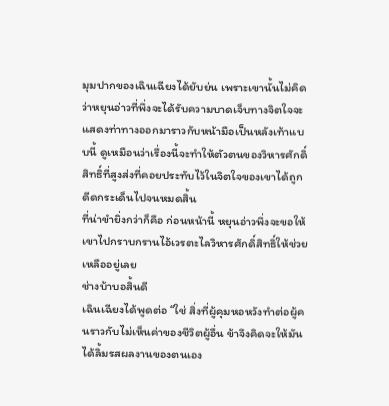มุมปากของเฉินเฉียงได้ยับย่น เพราะเขานั้นไม่คิดว่าหยุนอ่าวที่พึ่งจะได้รับความบาดเจ็บทางจิตใจจะแสดงท่าทางออกมาราวกับหน้ามือเป็นหลังเท้าแบบนี้ ดูเหมือนว่าเรื่องนี้จะทำให้ตัวตนของวิหารศักดิ์สิทธิ์ที่สูงส่งที่คอยประทับไว้ในจิตใจของเขาได้ถูกดีดกระเด็นไปจนหมดสิ้น
ที่น่าขำยิ่งกว่าก็คือ ก่อนหน้านี้ หยุนอ่าวพึ่งจะขอให้เขาไปกราบกรานไอ้เวรตะไลวิหารศักดิ์สิทธิ์ให้ช่วยเหลืออยู่เลย
ช่างบ้าบอสิ้นดี
เฉินเฉียงได้พูดต่อ “ใช่ สิ่งที่ผู้คุมหอหวังทำต่อผู้คนราวกับไม่เห็นค่าของชีวิตผู้อื่น ข้าจึงคิดจะให้มันได้ลิ้มรสผลงานของตนเอง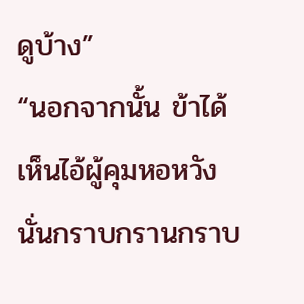ดูบ้าง”
“นอกจากนั้น ข้าได้เห็นไอ้ผู้คุมหอหวังนั่นกราบกรานกราบ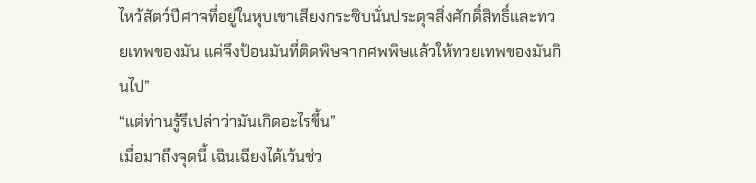ไหว้สัตว์ปีศาจที่อยู่ในหุบเขาเสียงกระซิบนั่นประดุจสิ่งศักดิ์สิทธิ์และทวยเทพของมัน แค่จึงป้อนมันที่ติดพิษจากศพพิษแล้วให้ทวยเทพของมันกินไป”
“แต่ท่านรู้รึเปล่าว่ามันเกิดอะไรขึ้น”
เมื่อมาถึงจุดนี้ เฉินเฉียงได้เว้นช่ว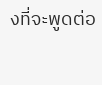งที่จะพูดต่อ